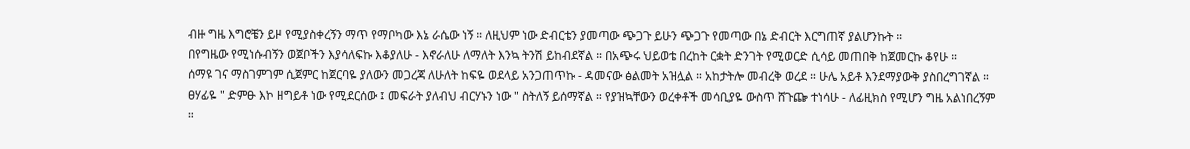ብዙ ግዜ እግሮቼን ይዞ የሚያስቀረኝን ማጥ የማቦካው እኔ ራሴው ነኝ ። ለዚህም ነው ድብርቴን ያመጣው ጭጋጉ ይሁን ጭጋጉ የመጣው በኔ ድብርት እርግጠኛ ያልሆንኩት ።
በየግዜው የሚነሱብኝን ወጀቦችን እያሳለፍኩ እቆያለሁ - እኖራለሁ ለማለት እንኳ ትንሽ ይከብደኛል ። በአጭሩ ህይወቴ በረከት ርቋት ድንገት የሚወርድ ሲሳይ መጠበቅ ከጀመርኩ ቆየሁ ።
ሰማዩ ገና ማስገምገም ሲጀምር ከጀርባዬ ያለውን መጋረጃ ለሁለት ከፍዬ ወደላይ አንጋጠጥኩ - ዳመናው ፅልመት አዝሏል ። አከታትሎ መብረቅ ወረደ ። ሁሌ አይቶ እንደማያውቅ ያስበረግገኛል ። ፀሃፊዬ " ድምፁ እኮ ዘግይቶ ነው የሚደርሰው ፤ መፍራት ያለብህ ብርሃኑን ነው " ስትለኝ ይሰማኛል ። የያዝኳቸውን ወረቀቶች መሳቢያዬ ውስጥ ሸጉጬ ተነሳሁ - ለፊዚክስ የሚሆን ግዜ አልነበረኝም ።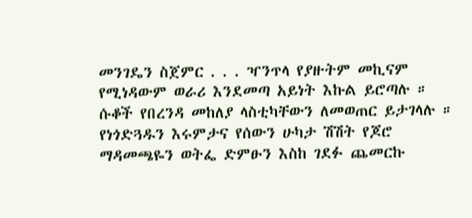መንገዴን ስጀምር . . . ዣንጥላ የያዙትም መኪናም የሚነዳውም ወራሪ እንደመጣ አይነት እኩል ይሮጣሉ ። ሱቆች የበረንዳ መከለያ ላስቲካቸውን ለመወጠር ይታገላሉ ። የነጎድጓዱን እሩምታና የሰውን ሁካታ ሽሽት የጆሮ ማዳመጫዬን ወትፌ ድምፁን እስከ ገደፉ ጨመርኩ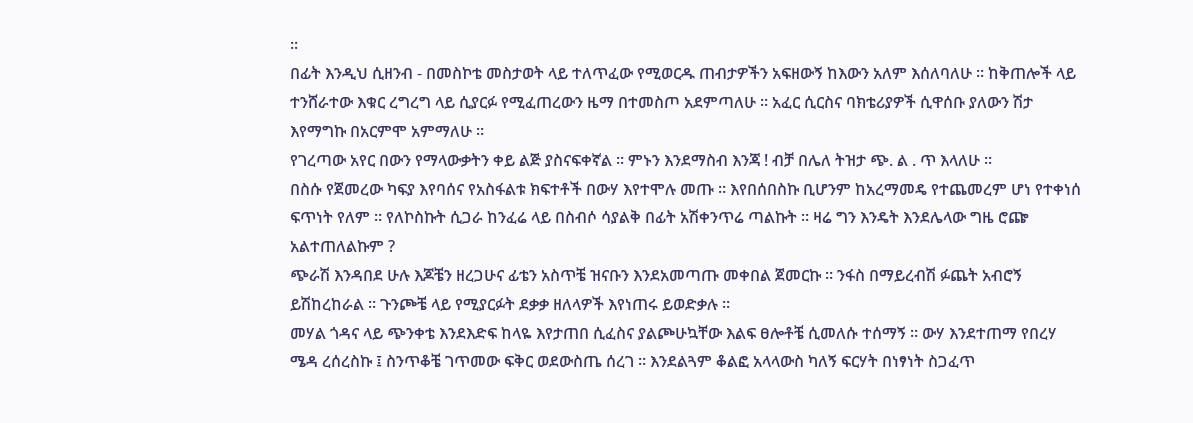።
በፊት እንዲህ ሲዘንብ - በመስኮቴ መስታወት ላይ ተለጥፈው የሚወርዱ ጠብታዎችን አፍዘውኝ ከእውን አለም እሰለባለሁ ። ከቅጠሎች ላይ ተንሸራተው እቁር ረግረግ ላይ ሲያርፉ የሚፈጠረውን ዜማ በተመስጦ አደምጣለሁ ። አፈር ሲርስና ባክቴሪያዎች ሲዋሰቡ ያለውን ሽታ እየማግኩ በአርምሞ አምማለሁ ።
የገረጣው አየር በውን የማላውቃትን ቀይ ልጅ ያስናፍቀኛል ። ምኑን እንደማስብ እንጃ ! ብቻ በሌለ ትዝታ ጭ. ል . ጥ እላለሁ ።
በስሱ የጀመረው ካፍያ እየባሰና የአስፋልቱ ክፍተቶች በውሃ እየተሞሉ መጡ ። እየበሰበስኩ ቢሆንም ከአረማመዴ የተጨመረም ሆነ የተቀነሰ ፍጥነት የለም ። የለኮስኩት ሲጋራ ከንፈሬ ላይ በስብሶ ሳያልቅ በፊት አሽቀንጥሬ ጣልኩት ። ዛሬ ግን እንዴት እንደሌላው ግዜ ሮጬ አልተጠለልኩም ?
ጭራሽ እንዳበደ ሁሉ እጆቼን ዘረጋሁና ፊቴን አስጥቼ ዝናቡን እንደአመጣጡ መቀበል ጀመርኩ ። ንፋስ በማይረብሽ ፉጨት አብሮኝ ይሽከረከራል ። ጉንጮቼ ላይ የሚያርፉት ደቃቃ ዘለላዎች እየነጠሩ ይወድቃሉ ።
መሃል ጎዳና ላይ ጭንቀቴ እንደእድፍ ከላዬ እየታጠበ ሲፈስና ያልጮሁኳቸው እልፍ ፀሎቶቼ ሲመለሱ ተሰማኝ ። ውሃ እንደተጠማ የበረሃ ሜዳ ረሰረስኩ ፤ ስንጥቆቼ ገጥመው ፍቅር ወደውስጤ ሰረገ ። እንደልጓም ቆልፎ አላላውስ ካለኝ ፍርሃት በነፃነት ስጋፈጥ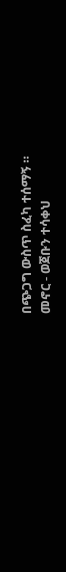በጭጋግ ውስጥ ስፈካ ተሰማኝ ።
መኖር - ወጀቡን ተሳቀህ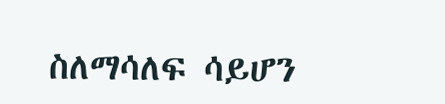ስለማሳለፍ ሳይሆን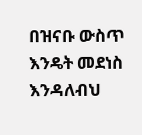በዝናቡ ውስጥ እንዴት መደነስ እንዳለብህ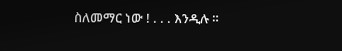ስለመማር ነው ! . . . እንዲሉ ።